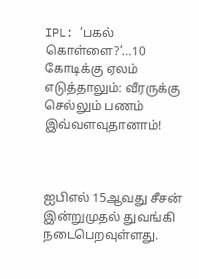IPL: ‘பகல் கொள்ளை?’…10 கோடிக்கு ஏலம் எடுத்தாலும்: வீரருக்கு செல்லும் பணம் இவ்வளவுதானாம்!



ஐபிஎல் 15ஆவது சீசன் இன்றுமுதல் துவங்கி நடைபெறவுள்ளது.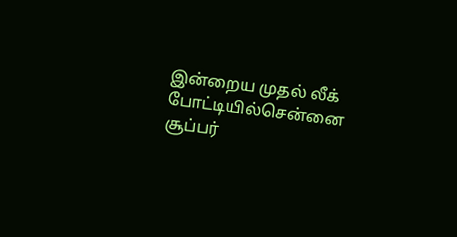இன்றைய முதல் லீக் போட்டியில்சென்னை சூப்பர்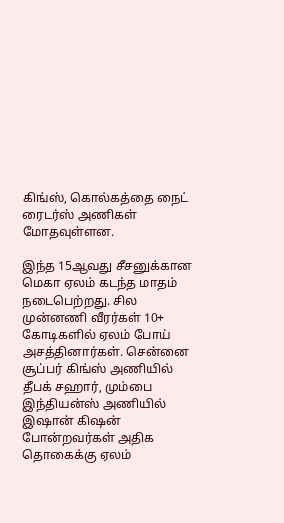கிங்ஸ், கொல்கத்தை நைட் ரைடர்ஸ் அணிகள் மோதவுள்ளன.

இந்த 15ஆவது சீசனுக்கான மெகா ஏலம் கடந்த மாதம் நடைபெற்றது. சில முன்னணி வீரர்கள் 10+ கோடிகளில் ஏலம் போய் அசத்தினார்கள். சென்னை சூப்பர் கிங்ஸ் அணியில் தீபக் சஹார், மும்பை இந்தியன்ஸ் அணியில் இஷான் கிஷன் போன்றவர்கள் அதிக தொகைக்கு ஏலம்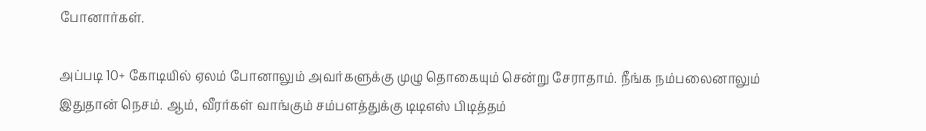போனார்கள்.

அப்படி 10+ கோடியில் ஏலம் போனாலும் அவர்களுக்கு முழு தொகையும் சென்று சேராதாம். நீங்க நம்பலைனாலும் இதுதான் நெசம். ஆம், வீரர்கள் வாங்கும் சம்பளத்துக்கு டிடிஎஸ் பிடித்தம்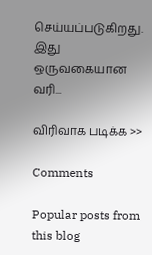செய்யப்படுகிறது. இது ஒருவகையான வரி...

விரிவாக படிக்க >>

Comments

Popular posts from this blog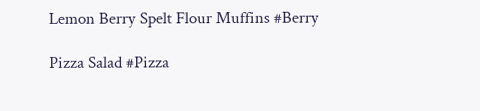Lemon Berry Spelt Flour Muffins #Berry

Pizza Salad #Pizza